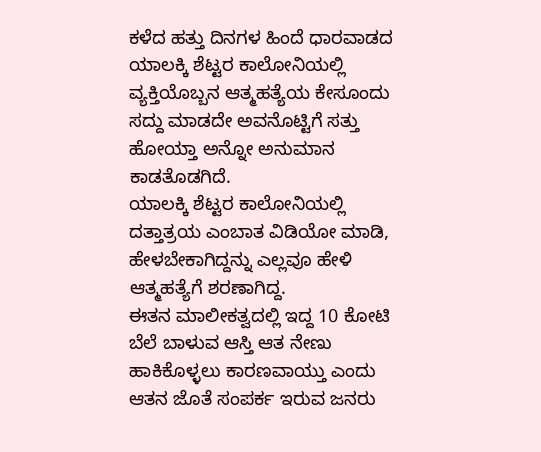ಕಳೆದ ಹತ್ತು ದಿನಗಳ ಹಿಂದೆ ಧಾರವಾಡದ ಯಾಲಕ್ಕಿ ಶೆಟ್ಟರ ಕಾಲೋನಿಯಲ್ಲಿ ವ್ಯಕ್ತಿಯೊಬ್ಬನ ಆತ್ಮಹತ್ಯೆಯ ಕೇಸೂಂದು ಸದ್ದು ಮಾಡದೇ ಅವನೊಟ್ಟಿಗೆ ಸತ್ತು ಹೋಯ್ತಾ ಅನ್ನೋ ಅನುಮಾನ ಕಾಡತೊಡಗಿದೆ.
ಯಾಲಕ್ಕಿ ಶೆಟ್ಟರ ಕಾಲೋನಿಯಲ್ಲಿ ದತ್ತಾತ್ರಯ ಎಂಬಾತ ವಿಡಿಯೋ ಮಾಡಿ, ಹೇಳಬೇಕಾಗಿದ್ದನ್ನು ಎಲ್ಲವೂ ಹೇಳಿ ಆತ್ಮಹತ್ಯೆಗೆ ಶರಣಾಗಿದ್ದ.
ಈತನ ಮಾಲೀಕತ್ವದಲ್ಲಿ ಇದ್ದ 10 ಕೋಟಿ ಬೆಲೆ ಬಾಳುವ ಆಸ್ತಿ ಆತ ನೇಣು ಹಾಕಿಕೊಳ್ಳಲು ಕಾರಣವಾಯ್ತು ಎಂದು ಆತನ ಜೊತೆ ಸಂಪರ್ಕ ಇರುವ ಜನರು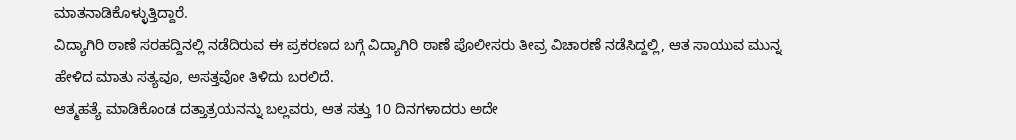ಮಾತನಾಡಿಕೊಳ್ಳುತ್ತಿದ್ದಾರೆ.
ವಿದ್ಯಾಗಿರಿ ಠಾಣೆ ಸರಹದ್ದಿನಲ್ಲಿ ನಡೆದಿರುವ ಈ ಪ್ರಕರಣದ ಬಗ್ಗೆ ವಿದ್ಯಾಗಿರಿ ಠಾಣೆ ಪೊಲೀಸರು ತೀವ್ರ ವಿಚಾರಣೆ ನಡೆಸಿದ್ದಲ್ಲಿ, ಆತ ಸಾಯುವ ಮುನ್ನ ಹೇಳಿದ ಮಾತು ಸತ್ಯವೂ, ಅಸತ್ತವೋ ತಿಳಿದು ಬರಲಿದೆ.
ಆತ್ಮಹತ್ಯೆ ಮಾಡಿಕೊಂಡ ದತ್ತಾತ್ರಯನನ್ನು ಬಲ್ಲವರು, ಆತ ಸತ್ತು 10 ದಿನಗಳಾದರು ಅದೇ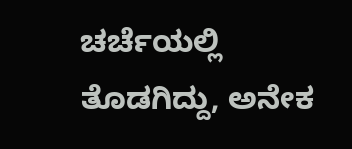ಚರ್ಚೆಯಲ್ಲಿ ತೊಡಗಿದ್ದು, ಅನೇಕ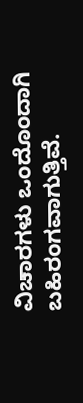ವಿಚಾರಗಳು ಒಂದೊಂದಾಗಿ ಬಹಿರಂಗವಾಗುತ್ತಿವೆ.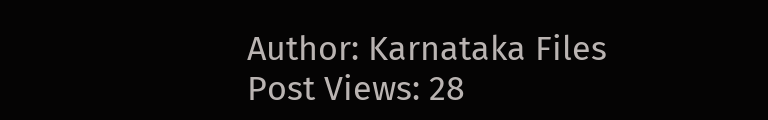Author: Karnataka Files
Post Views: 28